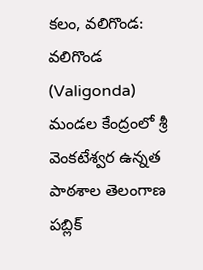కలం, వలిగొండ: వలిగొండ (Valigonda) మండల కేంద్రంలో శ్రీ వెంకటేశ్వర ఉన్నత పాఠశాల తెలంగాణ పబ్లిక్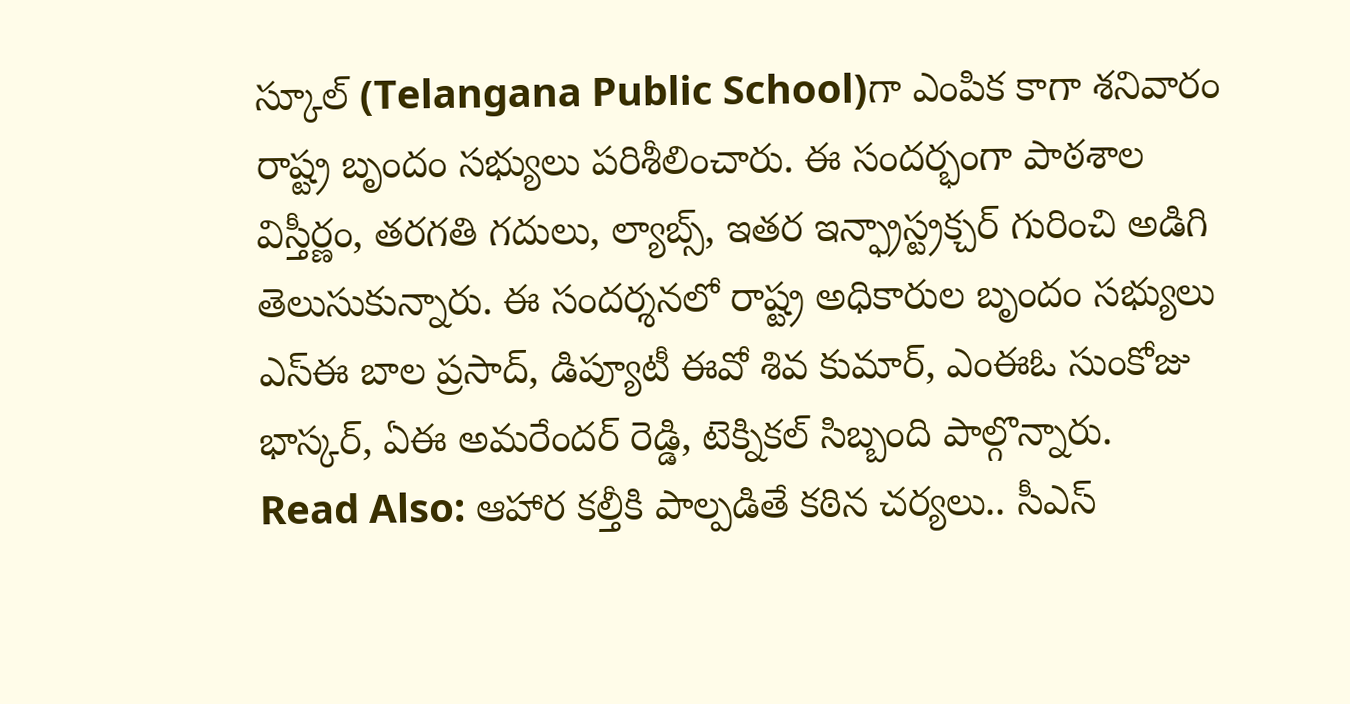స్కూల్ (Telangana Public School)గా ఎంపిక కాగా శనివారం రాష్ట్ర బృందం సభ్యులు పరిశీలించారు. ఈ సందర్భంగా పాఠశాల విస్తీర్ణం, తరగతి గదులు, ల్యాబ్స్, ఇతర ఇన్ఫ్రాస్ట్రక్చర్ గురించి అడిగి తెలుసుకున్నారు. ఈ సందర్శనలో రాష్ట్ర అధికారుల బృందం సభ్యులు ఎస్ఈ బాల ప్రసాద్, డిప్యూటీ ఈవో శివ కుమార్, ఎంఈఓ సుంకోజు భాస్కర్, ఏఈ అమరేందర్ రెడ్డి, టెక్నికల్ సిబ్బంది పాల్గొన్నారు.
Read Also: ఆహార కల్తీకి పాల్పడితే కఠిన చర్యలు.. సీఎస్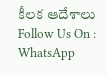కీలక ఆదేశాలు
Follow Us On : WhatsApp